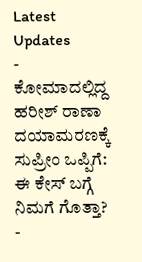Latest Updates
-
ಕೋಮಾದಲ್ಲಿದ್ದ ಹರೀಶ್ ರಾಣಾ ದಯಾಮರಣಕ್ಕೆ ಸುಪ್ರೀಂ ಒಪ್ಪಿಗೆ: ಈ ಕೇಸ್ ಬಗ್ಗೆ ನಿಮಗೆ ಗೊತ್ತಾ? -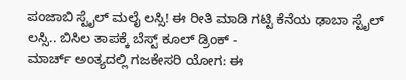ಪಂಜಾಬಿ ಸ್ಟೈಲ್ ಮಲೈ ಲಸ್ಸಿ! ಈ ರೀತಿ ಮಾಡಿ ಗಟ್ಟಿ ಕೆನೆಯ ಢಾಬಾ ಸ್ಟೈಲ್ ಲಸ್ಸಿ.. ಬಿಸಿಲ ತಾಪಕ್ಕೆ ಬೆಸ್ಟ್ ಕೂಲ್ ಡ್ರಿಂಕ್ -
ಮಾರ್ಚ್ ಅಂತ್ಯದಲ್ಲಿ ಗಜಕೇಸರಿ ಯೋಗ: ಈ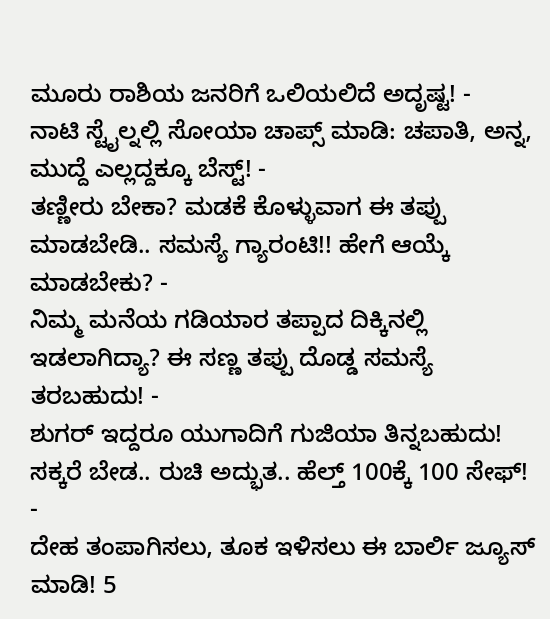ಮೂರು ರಾಶಿಯ ಜನರಿಗೆ ಒಲಿಯಲಿದೆ ಅದೃಷ್ಟ! -
ನಾಟಿ ಸ್ಟೈಲ್ನಲ್ಲಿ ಸೋಯಾ ಚಾಪ್ಸ್ ಮಾಡಿ: ಚಪಾತಿ, ಅನ್ನ, ಮುದ್ದೆ ಎಲ್ಲದ್ದಕ್ಕೂ ಬೆಸ್ಟ್! -
ತಣ್ಣೀರು ಬೇಕಾ? ಮಡಕೆ ಕೊಳ್ಳುವಾಗ ಈ ತಪ್ಪು ಮಾಡಬೇಡಿ.. ಸಮಸ್ಯೆ ಗ್ಯಾರಂಟಿ!! ಹೇಗೆ ಆಯ್ಕೆ ಮಾಡಬೇಕು? -
ನಿಮ್ಮ ಮನೆಯ ಗಡಿಯಾರ ತಪ್ಪಾದ ದಿಕ್ಕಿನಲ್ಲಿ ಇಡಲಾಗಿದ್ಯಾ? ಈ ಸಣ್ಣ ತಪ್ಪು ದೊಡ್ಡ ಸಮಸ್ಯೆ ತರಬಹುದು! -
ಶುಗರ್ ಇದ್ದರೂ ಯುಗಾದಿಗೆ ಗುಜಿಯಾ ತಿನ್ನಬಹುದು! ಸಕ್ಕರೆ ಬೇಡ.. ರುಚಿ ಅದ್ಭುತ.. ಹೆಲ್ತ್ 100ಕ್ಕೆ 100 ಸೇಫ್! -
ದೇಹ ತಂಪಾಗಿಸಲು, ತೂಕ ಇಳಿಸಲು ಈ ಬಾರ್ಲಿ ಜ್ಯೂಸ್ ಮಾಡಿ! 5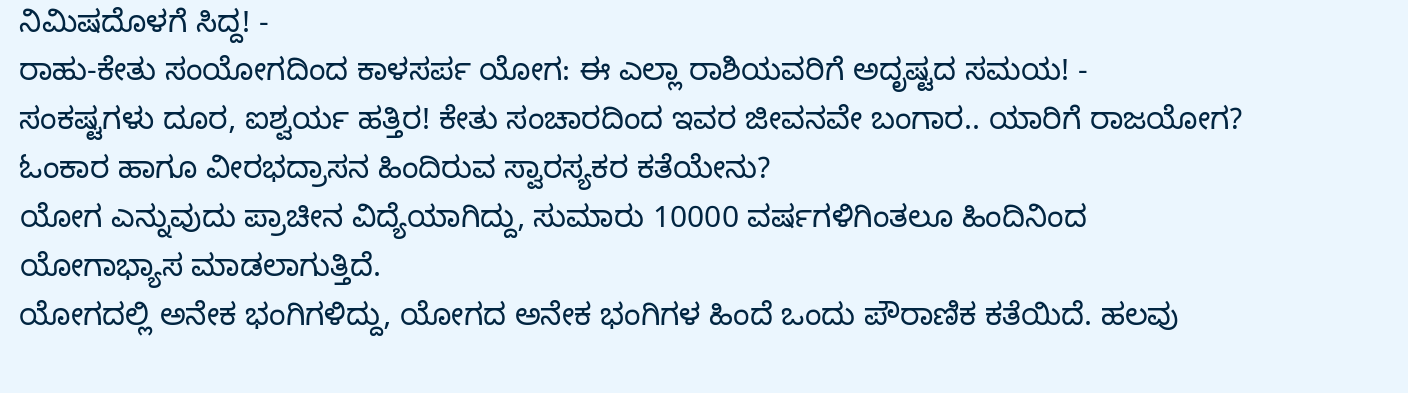ನಿಮಿಷದೊಳಗೆ ಸಿದ್ದ! -
ರಾಹು-ಕೇತು ಸಂಯೋಗದಿಂದ ಕಾಳಸರ್ಪ ಯೋಗ: ಈ ಎಲ್ಲಾ ರಾಶಿಯವರಿಗೆ ಅದೃಷ್ಟದ ಸಮಯ! -
ಸಂಕಷ್ಟಗಳು ದೂರ, ಐಶ್ವರ್ಯ ಹತ್ತಿರ! ಕೇತು ಸಂಚಾರದಿಂದ ಇವರ ಜೀವನವೇ ಬಂಗಾರ.. ಯಾರಿಗೆ ರಾಜಯೋಗ?
ಓಂಕಾರ ಹಾಗೂ ವೀರಭದ್ರಾಸನ ಹಿಂದಿರುವ ಸ್ವಾರಸ್ಯಕರ ಕತೆಯೇನು?
ಯೋಗ ಎನ್ನುವುದು ಪ್ರಾಚೀನ ವಿದ್ಯೆಯಾಗಿದ್ದು, ಸುಮಾರು 10000 ವರ್ಷಗಳಿಗಿಂತಲೂ ಹಿಂದಿನಿಂದ ಯೋಗಾಭ್ಯಾಸ ಮಾಡಲಾಗುತ್ತಿದೆ.
ಯೋಗದಲ್ಲಿ ಅನೇಕ ಭಂಗಿಗಳಿದ್ದು, ಯೋಗದ ಅನೇಕ ಭಂಗಿಗಳ ಹಿಂದೆ ಒಂದು ಪೌರಾಣಿಕ ಕತೆಯಿದೆ. ಹಲವು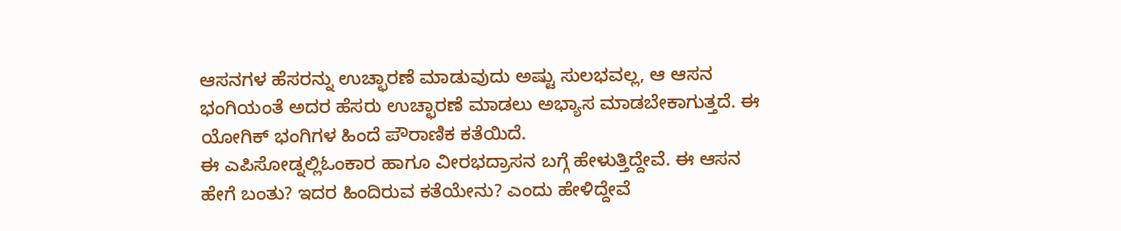ಆಸನಗಳ ಹೆಸರನ್ನು ಉಚ್ಛಾರಣೆ ಮಾಡುವುದು ಅಷ್ಟು ಸುಲಭವಲ್ಲ, ಆ ಆಸನ ಭಂಗಿಯಂತೆ ಅದರ ಹೆಸರು ಉಚ್ಛಾರಣೆ ಮಾಡಲು ಅಭ್ಯಾಸ ಮಾಡಬೇಕಾಗುತ್ತದೆ. ಈ ಯೋಗಿಕ್ ಭಂಗಿಗಳ ಹಿಂದೆ ಪೌರಾಣಿಕ ಕತೆಯಿದೆ.
ಈ ಎಪಿಸೋಡ್ನಲ್ಲಿಓಂಕಾರ ಹಾಗೂ ವೀರಭದ್ರಾಸನ ಬಗ್ಗೆ ಹೇಳುತ್ತಿದ್ದೇವೆ. ಈ ಆಸನ ಹೇಗೆ ಬಂತು? ಇದರ ಹಿಂದಿರುವ ಕತೆಯೇನು? ಎಂದು ಹೇಳಿದ್ದೇವೆ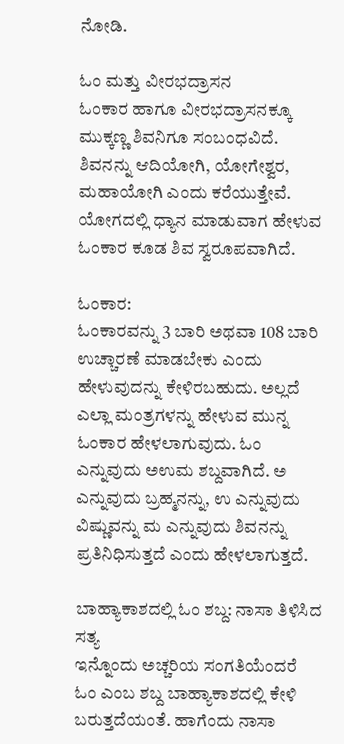ನೋಡಿ.

ಓಂ ಮತ್ತು ವೀರಭದ್ರಾಸನ
ಓಂಕಾರ ಹಾಗೂ ವೀರಭದ್ರಾಸನಕ್ಕೂ ಮುಕ್ಕಣ್ಣ ಶಿವನಿಗೂ ಸಂಬಂಧವಿದೆ. ಶಿವನನ್ನು ಆದಿಯೋಗಿ, ಯೋಗೇಶ್ವರ, ಮಹಾಯೋಗಿ ಎಂದು ಕರೆಯುತ್ತೇವೆ. ಯೋಗದಲ್ಲಿ ಧ್ಯಾನ ಮಾಡುವಾಗ ಹೇಳುವ ಓಂಕಾರ ಕೂಡ ಶಿವ ಸ್ವರೂಪವಾಗಿದೆ.

ಓಂಕಾರ:
ಓಂಕಾರವನ್ನು 3 ಬಾರಿ ಅಥವಾ 108 ಬಾರಿ ಉಚ್ಚಾರಣೆ ಮಾಡಬೇಕು ಎಂದು ಹೇಳುವುದನ್ನು ಕೇಳಿರಬಹುದು. ಅಲ್ಲದೆ ಎಲ್ಲಾ ಮಂತ್ರಗಳನ್ನು ಹೇಳುವ ಮುನ್ನ ಓಂಕಾರ ಹೇಳಲಾಗುವುದು. ಓಂ ಎನ್ನುವುದು ಅಉಮ ಶಬ್ದವಾಗಿದೆ. ಅ ಎನ್ನುವುದು ಬ್ರಹ್ಮನನ್ನು, ಉ ಎನ್ನುವುದು ವಿಷ್ಣುವನ್ನು ಮ ಎನ್ನುವುದು ಶಿವನನ್ನು ಪ್ರತಿನಿಧಿಸುತ್ತದೆ ಎಂದು ಹೇಳಲಾಗುತ್ತದೆ.

ಬಾಹ್ಯಾಕಾಶದಲ್ಲಿ ಓಂ ಶಬ್ದ: ನಾಸಾ ತಿಳಿಸಿದ ಸತ್ಯ
ಇನ್ನೊಂದು ಅಚ್ಚರಿಯ ಸಂಗತಿಯೆಂದರೆ ಓಂ ಎಂಬ ಶಬ್ದ ಬಾಹ್ಯಾಕಾಶದಲ್ಲಿ ಕೇಳಿ ಬರುತ್ತದೆಯಂತೆ. ಹಾಗೆಂದು ನಾಸಾ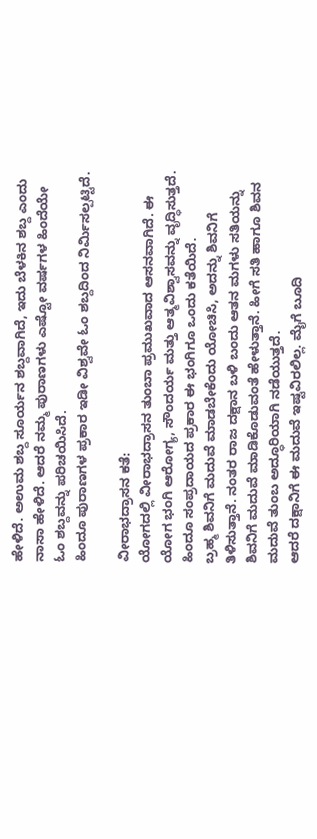ಹೇಳಿದೆ. ಅಉಮ ಶಬ್ದ ಸೂರ್ಯನ ಶಬ್ದವಾಗಿದೆ, ಇದು ಬೆಳಕಿನ ಶಬ್ದ ಎಂದು ನಾಸಾ ಹೇಳಿದೆ. ಆದರೆ ನಮ್ಮ ಪುರಾಣಗಳು ಎಷ್ಟೋ ವರ್ಷಗಳ ಹಿಂದೆಯೇ ಓಂ ಶಬ್ದವನ್ನು ಪರಿಚಯಿಸಿದೆ.
ಹಿಂದೂ ಪುರಾಣಗಳ ಪ್ರಕಾರ ಇಡೀ ವಿಶ್ವವೇ ಓಂ ಶಬ್ದದಿಂದ ನಿರ್ಮಿಸಲ್ಪಟ್ಟಿದೆ.

ವೀರಾಭದ್ರಾಸನ ಕತೆ:
ಯೋಗದಲ್ಲಿ ವೀರಾಭದ್ರಾಸನ ತುಂಬಾ ಪ್ರಮುಖವಾದ ಆಸನವಾಗಿದೆ. ಈ ಯೋಗ ಭಂಗಿ ಆರೋಗ್ಯ, ಸೌಂದರ್ಯ ಮತ್ತು ಆತ್ಮವಿಶ್ವಾಸವನ್ನು ವೃದ್ಧಿಸುತ್ತದೆ. ಹಿಂದೂ ಸಂಪ್ರದಾಯದ ಪ್ರಕಾರ ಈ ಭಂಗಿಗೂ ಒಂದು ಕತೆಯಿದೆ.
ಬ್ರಹ್ಮ ಶಿವನಿಗೆ ಮದುವೆ ಮಾಡಬೇಕೆಂದು ಯೋಚಿಸಿ, ಅದನ್ನು ಶಿವನಿಗೆ ತಿಳಿಸುತ್ತಾನೆ. ನಂತರ ರಾಜ ದಕ್ಷಾನ ಬಳಿ ಬಂದು ಆತನ ಮಗಳು ಸತಿಯನ್ನು ಶಿವನಿಗೆ ಮದುವೆ ಮಾಡಿಕೊಡುವಂತೆ ಹೇಳುತ್ತಾನೆ. ಹೀಗೆ ಸತಿ ಹಾಗೂ ಶಿವನ ಮದುವೆ ತುಂಬ ಅದ್ಧೂರಿಯಾಗಿ ನಡೆಯುತ್ತದೆ.
ಆದರೆ ದಕ್ಷಾನಿಗೆ ಈ ಮದುವೆ ಇಷ್ಟವಿರಲಿಲ್ಲ. ಮೈಗೆ ಬೂದಿ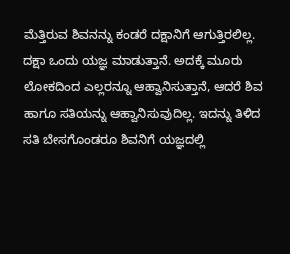ಮೆತ್ತಿರುವ ಶಿವನನ್ನು ಕಂಡರೆ ದಕ್ಷಾನಿಗೆ ಆಗುತ್ತಿರಲಿಲ್ಲ. ದಕ್ಷಾ ಒಂದು ಯಜ್ಞ ಮಾಡುತ್ತಾನೆ. ಅದಕ್ಕೆ ಮೂರು ಲೋಕದಿಂದ ಎಲ್ಲರನ್ನೂ ಆಹ್ವಾನಿಸುತ್ತಾನೆ, ಆದರೆ ಶಿವ ಹಾಗೂ ಸತಿಯನ್ನು ಆಹ್ವಾನಿಸುವುದಿಲ್ಲ. ಇದನ್ನು ತಿಳಿದ ಸತಿ ಬೇಸಗೊಂಡರೂ ಶಿವನಿಗೆ ಯಜ್ಞದಲ್ಲಿ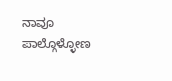ನಾವೂ ಪಾಲ್ಗೊಳ್ಳೋಣ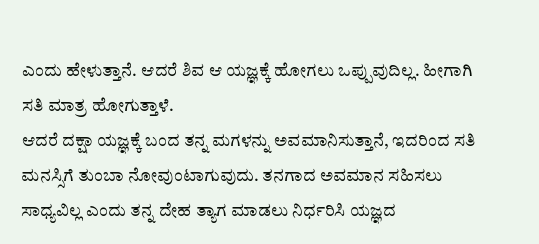ಎಂದು ಹೇಳುತ್ತಾನೆ. ಆದರೆ ಶಿವ ಆ ಯಜ್ಞಕ್ಕೆ ಹೋಗಲು ಒಪ್ಪುವುದಿಲ್ಲ. ಹೀಗಾಗಿ ಸತಿ ಮಾತ್ರ ಹೋಗುತ್ತಾಳೆ.
ಆದರೆ ದಕ್ಷಾ ಯಜ್ಞಕ್ಕೆ ಬಂದ ತನ್ನ ಮಗಳನ್ನು ಅವಮಾನಿಸುತ್ತಾನೆ, ಇದರಿಂದ ಸತಿ ಮನಸ್ಸಿಗೆ ತುಂಬಾ ನೋವುಂಟಾಗುವುದು. ತನಗಾದ ಅವಮಾನ ಸಹಿಸಲು ಸಾಧ್ಯವಿಲ್ಲ ಎಂದು ತನ್ನ ದೇಹ ತ್ಯಾಗ ಮಾಡಲು ನಿರ್ಧರಿಸಿ ಯಜ್ಞದ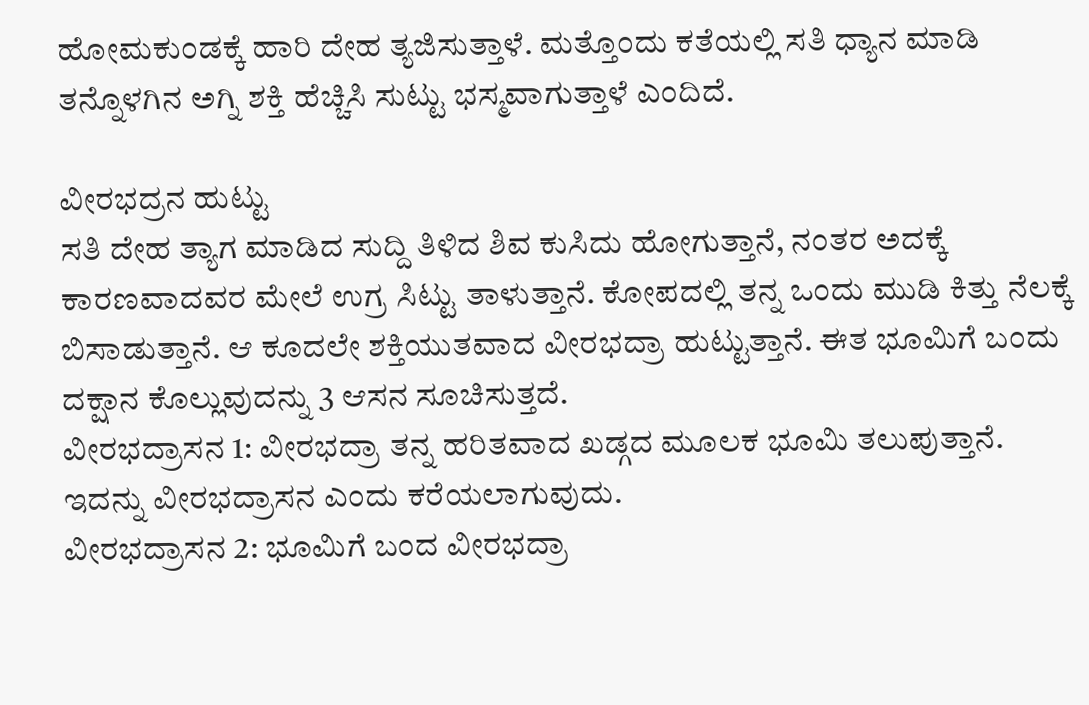ಹೋಮಕುಂಡಕ್ಕೆ ಹಾರಿ ದೇಹ ತ್ಯಜಿಸುತ್ತಾಳೆ. ಮತ್ತೊಂದು ಕತೆಯಲ್ಲಿ ಸತಿ ಧ್ಯಾನ ಮಾಡಿ ತನ್ನೊಳಗಿನ ಅಗ್ನಿ ಶಕ್ತಿ ಹೆಚ್ಚಿಸಿ ಸುಟ್ಟು ಭಸ್ಮವಾಗುತ್ತಾಳೆ ಎಂದಿದೆ.

ವೀರಭದ್ರನ ಹುಟ್ಟು
ಸತಿ ದೇಹ ತ್ಯಾಗ ಮಾಡಿದ ಸುದ್ದಿ ತಿಳಿದ ಶಿವ ಕುಸಿದು ಹೋಗುತ್ತಾನೆ, ನಂತರ ಅದಕ್ಕೆ ಕಾರಣವಾದವರ ಮೇಲೆ ಉಗ್ರ ಸಿಟ್ಟು ತಾಳುತ್ತಾನೆ. ಕೋಪದಲ್ಲಿ ತನ್ನ ಒಂದು ಮುಡಿ ಕಿತ್ತು ನೆಲಕ್ಕೆ ಬಿಸಾಡುತ್ತಾನೆ. ಆ ಕೂದಲೇ ಶಕ್ತಿಯುತವಾದ ವೀರಭದ್ರಾ ಹುಟ್ಟುತ್ತಾನೆ. ಈತ ಭೂಮಿಗೆ ಬಂದು ದಕ್ಷಾನ ಕೊಲ್ಲುವುದನ್ನು 3 ಆಸನ ಸೂಚಿಸುತ್ತದೆ.
ವೀರಭದ್ರಾಸನ 1: ವೀರಭದ್ರಾ ತನ್ನ ಹರಿತವಾದ ಖಡ್ಗದ ಮೂಲಕ ಭೂಮಿ ತಲುಪುತ್ತಾನೆ. ಇದನ್ನು ವೀರಭದ್ರಾಸನ ಎಂದು ಕರೆಯಲಾಗುವುದು.
ವೀರಭದ್ರಾಸನ 2: ಭೂಮಿಗೆ ಬಂದ ವೀರಭದ್ರಾ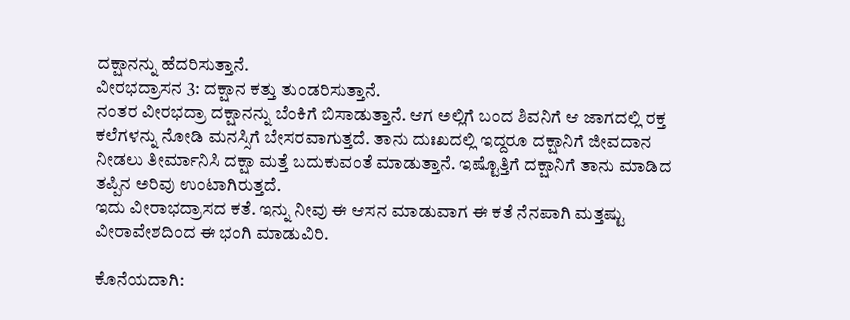ದಕ್ಷಾನನ್ನು ಹೆದರಿಸುತ್ತಾನೆ.
ವೀರಭದ್ರಾಸನ 3: ದಕ್ಷಾನ ಕತ್ತು ತುಂಡರಿಸುತ್ತಾನೆ.
ನಂತರ ವೀರಭದ್ರಾ ದಕ್ಷಾನನ್ನು ಬೆಂಕಿಗೆ ಬಿಸಾಡುತ್ತಾನೆ. ಆಗ ಅಲ್ಲಿಗೆ ಬಂದ ಶಿವನಿಗೆ ಆ ಜಾಗದಲ್ಲಿ ರಕ್ತ ಕಲೆಗಳನ್ನು ನೋಡಿ ಮನಸ್ಸಿಗೆ ಬೇಸರವಾಗುತ್ತದೆ. ತಾನು ದುಃಖದಲ್ಲಿ ಇದ್ದರೂ ದಕ್ಷಾನಿಗೆ ಜೀವದಾನ ನೀಡಲು ತೀರ್ಮಾನಿಸಿ ದಕ್ಷಾ ಮತ್ತೆ ಬದುಕುವಂತೆ ಮಾಡುತ್ತಾನೆ. ಇಷ್ಟೊತ್ತಿಗೆ ದಕ್ಷಾನಿಗೆ ತಾನು ಮಾಡಿದ ತಪ್ಪಿನ ಅರಿವು ಉಂಟಾಗಿರುತ್ತದೆ.
ಇದು ವೀರಾಭದ್ರಾಸದ ಕತೆ. ಇನ್ನು ನೀವು ಈ ಆಸನ ಮಾಡುವಾಗ ಈ ಕತೆ ನೆನಪಾಗಿ ಮತ್ತಷ್ಟು ವೀರಾವೇಶದಿಂದ ಈ ಭಂಗಿ ಮಾಡುವಿರಿ.

ಕೊನೆಯದಾಗಿ: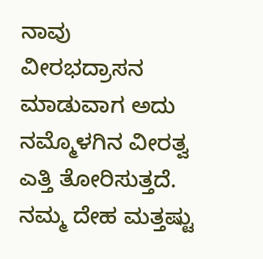ನಾವು ವೀರಭದ್ರಾಸನ ಮಾಡುವಾಗ ಅದು ನಮ್ಮೊಳಗಿನ ವೀರತ್ವ ಎತ್ತಿ ತೋರಿಸುತ್ತದೆ. ನಮ್ಮ ದೇಹ ಮತ್ತಷ್ಟು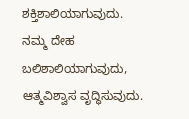ಶಕ್ತಿಶಾಲಿಯಾಗುವುದು. ನಮ್ಮ ದೇಹ ಬಲಿಶಾಲಿಯಾಗುವುದು, ಆತ್ಮವಿಶ್ವಾಸ ವೃದ್ಧಿಸುವುದು.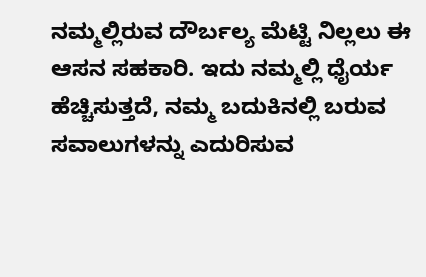ನಮ್ಮಲ್ಲಿರುವ ದೌರ್ಬಲ್ಯ ಮೆಟ್ಟಿ ನಿಲ್ಲಲು ಈ ಆಸನ ಸಹಕಾರಿ. ಇದು ನಮ್ಮಲ್ಲಿ ಧೈರ್ಯ ಹೆಚ್ಚಿಸುತ್ತದೆ, ನಮ್ಮ ಬದುಕಿನಲ್ಲಿ ಬರುವ ಸವಾಲುಗಳನ್ನು ಎದುರಿಸುವ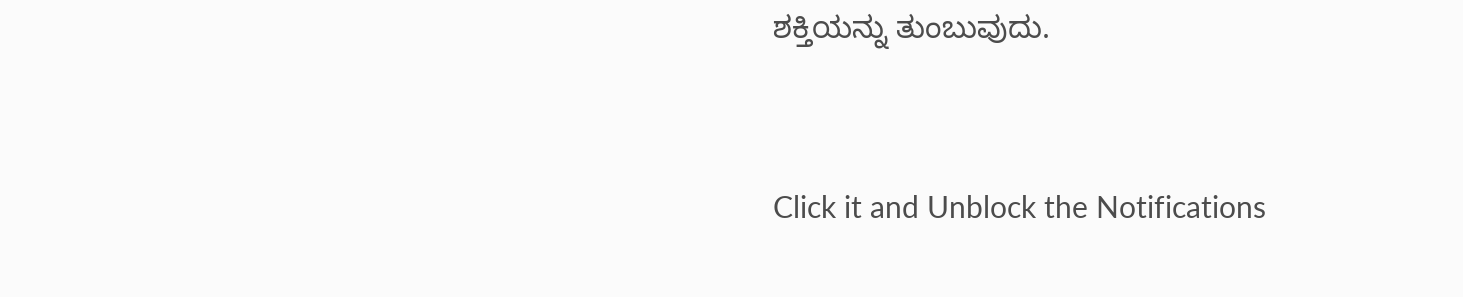ಶಕ್ತಿಯನ್ನು ತುಂಬುವುದು.



Click it and Unblock the Notifications